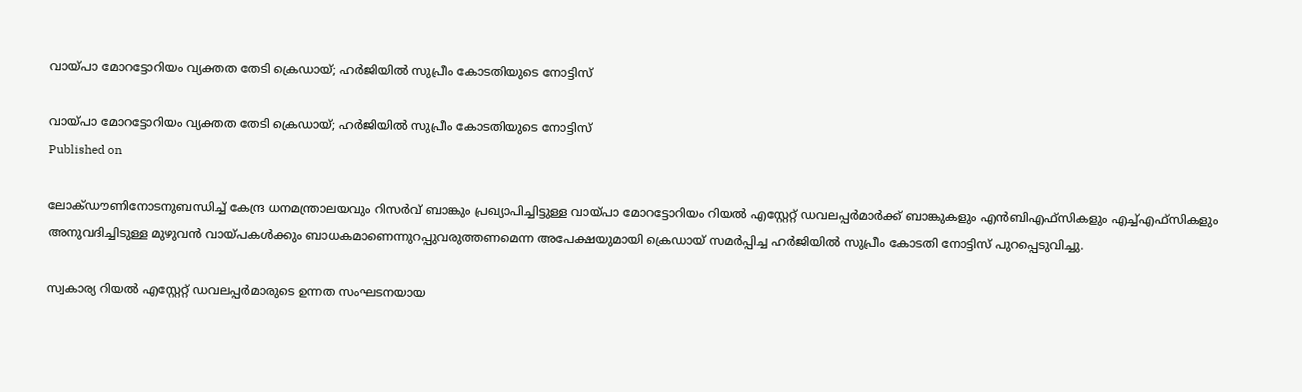വായ്പാ മോറട്ടോറിയം വ്യക്തത തേടി ക്രെഡായ്; ഹര്‍ജിയില്‍ സുപ്രീം കോടതിയുടെ നോട്ടിസ്

വായ്പാ മോറട്ടോറിയം വ്യക്തത തേടി ക്രെഡായ്; ഹര്‍ജിയില്‍ സുപ്രീം കോടതിയുടെ നോട്ടിസ്
Published on

ലോക്ഡൗണിനോടനുബന്ധിച്ച് കേന്ദ്ര ധനമന്ത്രാലയവും റിസര്‍വ് ബാങ്കും പ്രഖ്യാപിച്ചിട്ടുള്ള വായ്പാ മോറട്ടോറിയം റിയല്‍ എസ്റ്റേറ്റ് ഡവലപ്പര്‍മാര്‍ക്ക് ബാങ്കുകളും എന്‍ബിഎഫ്സികളും എച്ച്എഫ്സികളും അനുവദിച്ചിടുള്ള മുഴുവന്‍ വായ്പകള്‍ക്കും ബാധകമാണെന്നുറപ്പുവരുത്തണമെന്ന അപേക്ഷയുമായി ക്രെഡായ് സമര്‍പ്പിച്ച ഹര്‍ജിയില്‍ സുപ്രീം കോടതി നോട്ടിസ് പുറപ്പെടുവിച്ചു.

സ്വകാര്യ റിയല്‍ എസ്റ്റേറ്റ് ഡവലപ്പര്‍മാരുടെ ഉന്നത സംഘടനയായ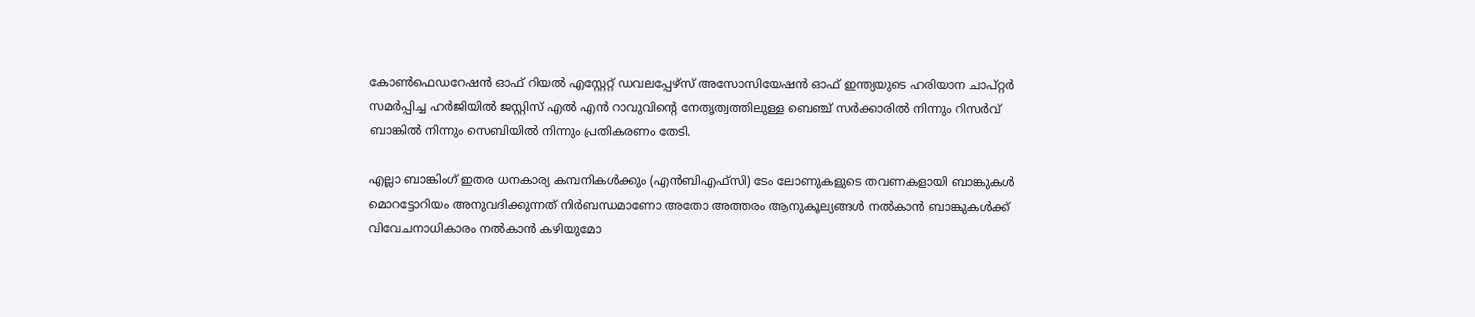കോണ്‍ഫെഡറേഷന്‍ ഓഫ് റിയല്‍ എസ്റ്റേറ്റ് ഡവലപ്പേഴ്‌സ് അസോസിയേഷന്‍ ഓഫ് ഇന്ത്യയുടെ ഹരിയാന ചാപ്റ്റര്‍ സമര്‍പ്പിച്ച ഹര്‍ജിയില്‍ ജസ്റ്റിസ് എല്‍ എന്‍ റാവുവിന്റെ നേതൃത്വത്തിലുള്ള ബെഞ്ച് സര്‍ക്കാരില്‍ നിന്നും റിസര്‍വ് ബാങ്കില്‍ നിന്നും സെബിയില്‍ നിന്നും പ്രതികരണം തേടി.

എല്ലാ ബാങ്കിംഗ് ഇതര ധനകാര്യ കമ്പനികള്‍ക്കും (എന്‍ബിഎഫ്സി) ടേം ലോണുകളുടെ തവണകളായി ബാങ്കുകള്‍ മൊറട്ടോറിയം അനുവദിക്കുന്നത് നിര്‍ബന്ധമാണോ അതോ അത്തരം ആനുകൂല്യങ്ങള്‍ നല്‍കാന്‍ ബാങ്കുകള്‍ക്ക് വിവേചനാധികാരം നല്‍കാന്‍ കഴിയുമോ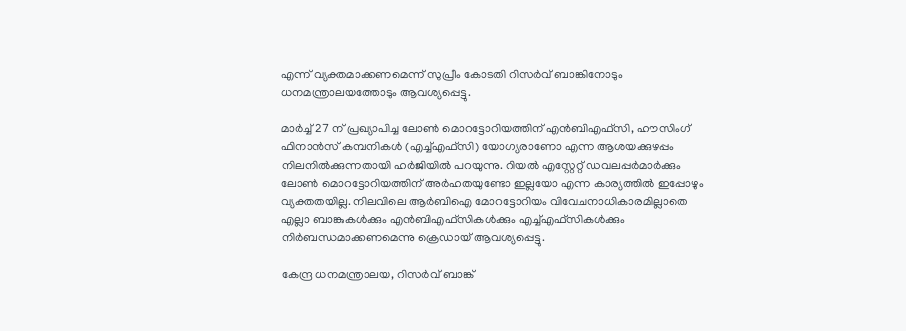എന്ന് വ്യക്തമാക്കണമെന്ന് സുപ്രീം കോടതി റിസര്‍വ് ബാങ്കിനോടും ധനമന്ത്രാലയത്തോടും ആവശ്യപ്പെട്ടു.

മാര്‍ച്ച് 27 ന് പ്രഖ്യാപിച്ച ലോണ്‍ മൊറട്ടോറിയത്തിന് എന്‍ബിഎഫ്സി, ഹൗസിംഗ് ഫിനാന്‍സ് കമ്പനികള്‍ (എച്ച്എഫ്‌സി) യോഗ്യരാണോ എന്ന ആശയക്കുഴപ്പം നിലനില്‍ക്കുന്നതായി ഹര്‍ജിയില്‍ പറയുന്നു. റിയല്‍ എസ്റ്റേറ്റ് ഡവലപ്പര്‍മാര്‍ക്കും ലോണ്‍ മൊറട്ടോറിയത്തിന് അര്‍ഹതയുണ്ടോ ഇല്ലയോ എന്ന കാര്യത്തില്‍ ഇപ്പോഴും വ്യക്തതയില്ല. നിലവിലെ ആര്‍ബിഐ മോറട്ടോറിയം വിവേചനാധികാരമില്ലാതെ എല്ലാ ബാങ്കുകള്‍ക്കും എന്‍ബിഎഫ്സികള്‍ക്കും എച്ച്എഫ്സികള്‍ക്കും നിര്‍ബന്ധമാക്കണമെന്നു ക്രെഡായ് ആവശ്യപ്പെട്ടു.

കേന്ദ്ര ധനമന്ത്രാലയ, റിസര്‍വ് ബാങ്ക്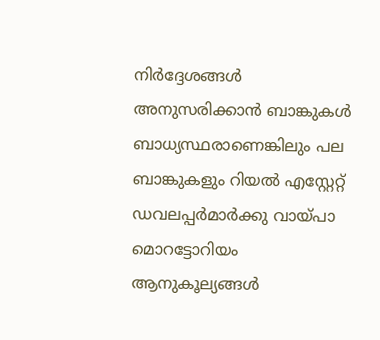നിര്‍ദ്ദേശങ്ങള്‍ അനുസരിക്കാന്‍ ബാങ്കുകള്‍ ബാധ്യസ്ഥരാണെങ്കിലും പല ബാങ്കുകളും റിയല്‍ എസ്റ്റേറ്റ് ഡവലപ്പര്‍മാര്‍ക്കു വായ്പാ മൊറട്ടോറിയം ആനുകൂല്യങ്ങള്‍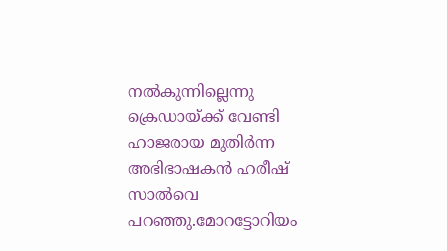നല്‍കുന്നില്ലെന്നു ക്രെഡായ്ക്ക് വേണ്ടി ഹാജരായ മുതിര്‍ന്ന അഭിഭാഷകന്‍ ഹരീഷ് സാല്‍വെ പറഞ്ഞു.മോറട്ടോറിയം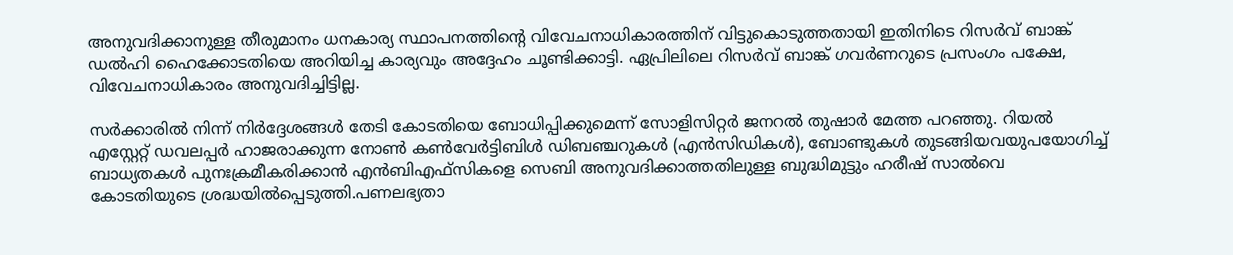അനുവദിക്കാനുള്ള തീരുമാനം ധനകാര്യ സ്ഥാപനത്തിന്റെ വിവേചനാധികാരത്തിന് വിട്ടുകൊടുത്തതായി ഇതിനിടെ റിസര്‍വ് ബാങ്ക് ഡല്‍ഹി ഹൈക്കോടതിയെ അറിയിച്ച കാര്യവും അദ്ദേഹം ചൂണ്ടിക്കാട്ടി. ഏപ്രിലിലെ റിസര്‍വ് ബാങ്ക് ഗവര്‍ണറുടെ പ്രസംഗം പക്ഷേ, വിവേചനാധികാരം അനുവദിച്ചിട്ടില്ല.

സര്‍ക്കാരില്‍ നിന്ന് നിര്‍ദ്ദേശങ്ങള്‍ തേടി കോടതിയെ ബോധിപ്പിക്കുമെന്ന് സോളിസിറ്റര്‍ ജനറല്‍ തുഷാര്‍ മേത്ത പറഞ്ഞു. റിയല്‍ എസ്റ്റേറ്റ് ഡവലപ്പര്‍ ഹാജരാക്കുന്ന നോണ്‍ കണ്‍വേര്‍ട്ടിബിള്‍ ഡിബഞ്ചറുകള്‍ (എന്‍സിഡികള്‍), ബോണ്ടുകള്‍ തുടങ്ങിയവയുപയോഗിച്ച് ബാധ്യതകള്‍ പുനഃക്രമീകരിക്കാന്‍ എന്‍ബിഎഫ്സികളെ സെബി അനുവദിക്കാത്തതിലുള്ള ബുദ്ധിമുട്ടും ഹരീഷ് സാല്‍വെ കോടതിയുടെ ശ്രദ്ധയില്‍പ്പെടുത്തി.പണലഭ്യതാ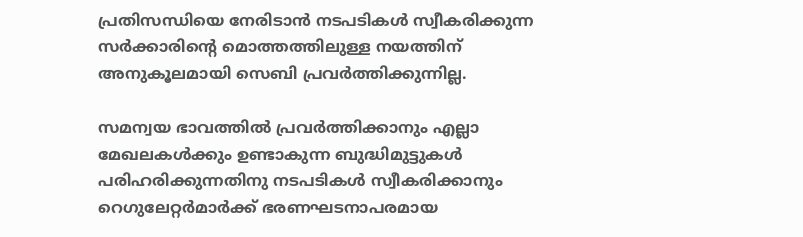പ്രതിസന്ധിയെ നേരിടാന്‍ നടപടികള്‍ സ്വീകരിക്കുന്ന സര്‍ക്കാരിന്റെ മൊത്തത്തിലുള്ള നയത്തിന് അനുകൂലമായി സെബി പ്രവര്‍ത്തിക്കുന്നില്ല.

സമന്വയ ഭാവത്തില്‍ പ്രവര്‍ത്തിക്കാനും എല്ലാ മേഖലകള്‍ക്കും ഉണ്ടാകുന്ന ബുദ്ധിമുട്ടുകള്‍ പരിഹരിക്കുന്നതിനു നടപടികള്‍ സ്വീകരിക്കാനും റെഗുലേറ്റര്‍മാര്‍ക്ക് ഭരണഘടനാപരമായ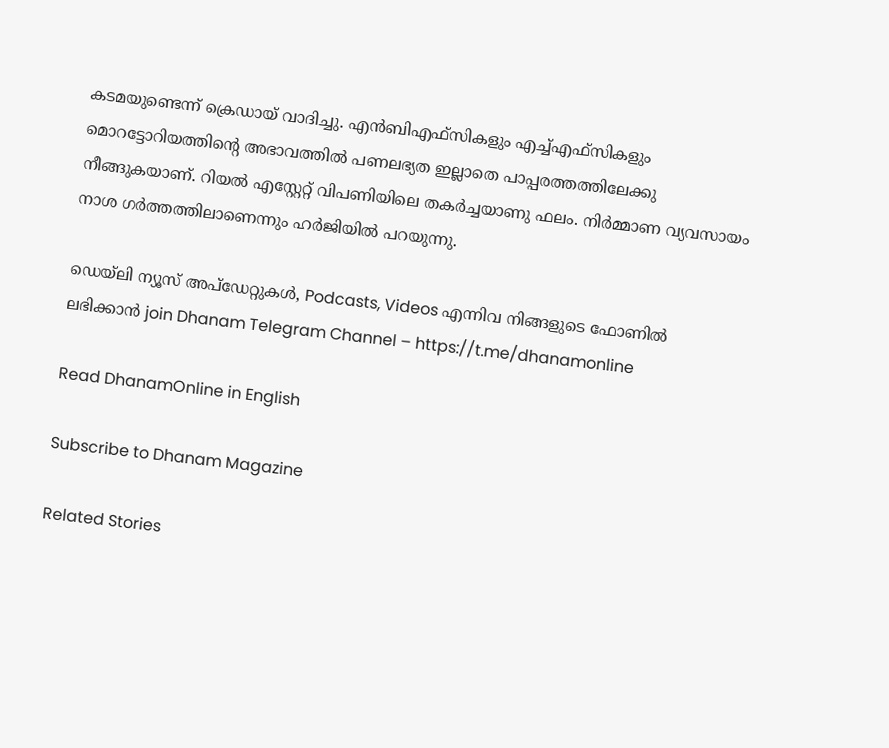കടമയുണ്ടെന്ന് ക്രെഡായ് വാദിച്ചു. എന്‍ബിഎഫ്സികളും എച്ച്എഫ്സികളും മൊറട്ടോറിയത്തിന്റെ അഭാവത്തില്‍ പണലഭ്യത ഇല്ലാതെ പാപ്പരത്തത്തിലേക്കു നീങ്ങുകയാണ്. റിയല്‍ എസ്റ്റേറ്റ് വിപണിയിലെ തകര്‍ച്ചയാണു ഫലം. നിര്‍മ്മാണ വ്യവസായം നാശ ഗര്‍ത്തത്തിലാണെന്നും ഹര്‍ജിയില്‍ പറയുന്നു.

ഡെയ്‌ലി ന്യൂസ് അപ്‌ഡേറ്റുകള്‍, Podcasts, Videos എന്നിവ നിങ്ങളുടെ ഫോണിൽ ലഭിക്കാൻ join Dhanam Telegram Channel – https://t.me/dhanamonline

Read DhanamOnline in English

Subscribe to Dhanam Magazine

Related Stories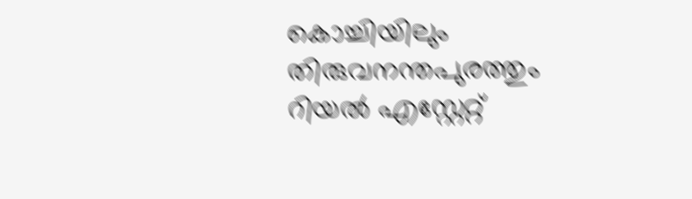കൊച്ചിയിലും തിരുവനന്തപുരത്തും റിയല്‍ എസ്റ്റേറ്റ്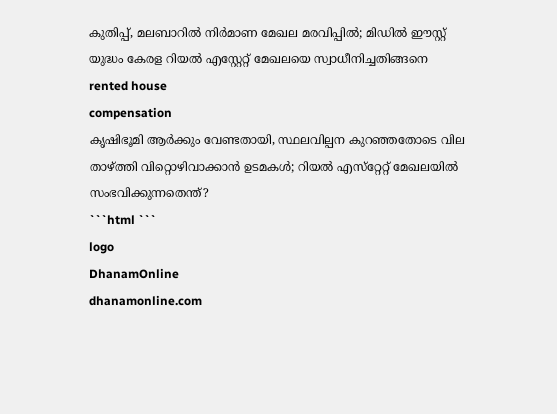കുതിപ്പ്, മലബാറില്‍ നിര്‍മാണ മേഖല മരവിപ്പില്‍; മിഡില്‍ ഈസ്റ്റ് യുദ്ധം കേരള റിയല്‍ എസ്റ്റേറ്റ് മേഖലയെ സ്വാധീനിച്ചതിങ്ങനെ
rented house
compensation
കൃഷിഭൂമി ആര്‍ക്കും വേണ്ടതായി, സ്ഥലവില്പന കുറഞ്ഞതോടെ വില താഴ്ത്തി വിറ്റൊഴിവാക്കാന്‍ ഉടമകള്‍; റിയല്‍ എസ്‌റ്റേറ്റ് മേഖലയില്‍ സംഭവിക്കുന്നതെന്ത്?
```html ```
logo
DhanamOnline
dhanamonline.com